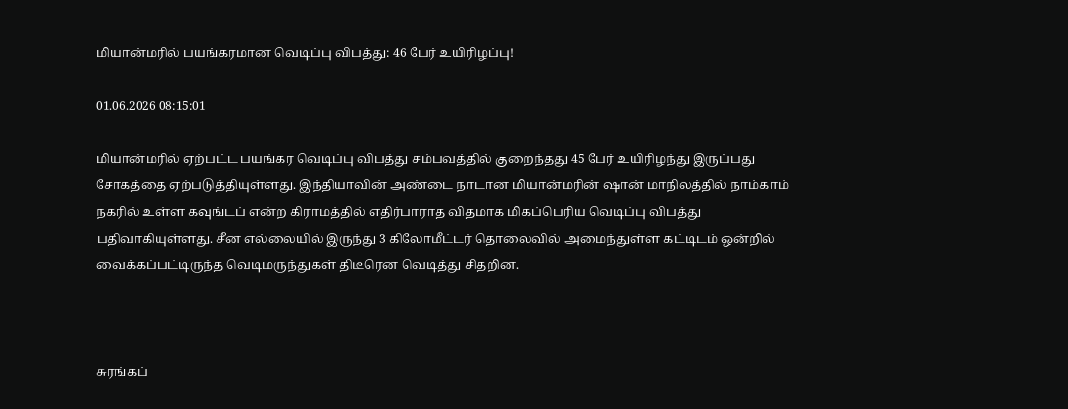மியான்மரில் பயங்கரமான வெடிப்பு விபத்து: 46 பேர் உயிரிழப்பு!

01.06.2026 08:15:01

மியான்மரில் ஏற்பட்ட பயங்கர வெடிப்பு விபத்து சம்பவத்தில் குறைந்தது 45 பேர் உயிரிழந்து இருப்பது சோகத்தை ஏற்படுத்தியுள்ளது. இந்தியாவின் அண்டை நாடான மியான்மரின் ஷான் மாநிலத்தில் நாம்காம் நகரில் உள்ள கவுங்டப் என்ற கிராமத்தில் எதிர்பாராத விதமாக மிகப்பெரிய வெடிப்பு விபத்து பதிவாகியுள்ளது. சீன எல்லையில் இருந்து 3 கிலோமீட்டர் தொலைவில் அமைந்துள்ள கட்டிடம் ஒன்றில் வைக்கப்பட்டிருந்த வெடிமருந்துகள் திடீரென வெடித்து சிதறின.



சுரங்கப்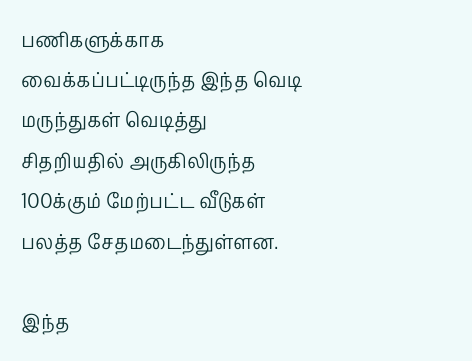பணிகளுக்காக வைக்கப்பட்டிருந்த இந்த வெடி மருந்துகள் வெடித்து சிதறியதில் அருகிலிருந்த 100க்கும் மேற்பட்ட வீடுகள் பலத்த சேதமடைந்துள்ளன.

இந்த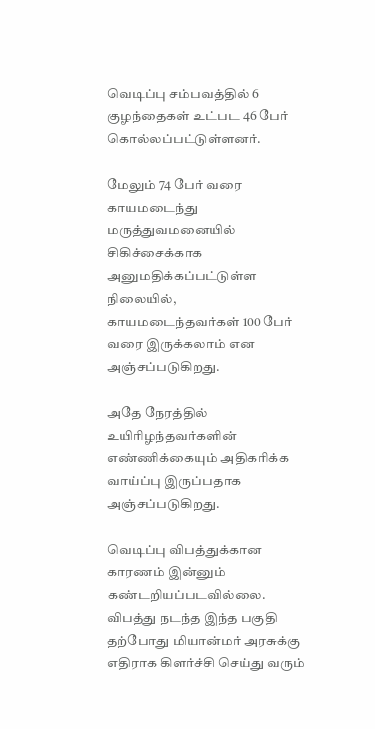வெடிப்பு சம்பவத்தில் 6 குழந்தைகள் உட்பட 46 பேர் கொல்லப்பட்டுள்ளனர்.

மேலும் 74 பேர் வரை காயமடைந்து மருத்துவமனையில் சிகிச்சைக்காக அனுமதிக்கப்பட்டுள்ள நிலையில், காயமடைந்தவர்கள் 100 பேர் வரை இருக்கலாம் என அஞ்சப்படுகிறது.

அதே நேரத்தில் உயிரிழந்தவர்களின் எண்ணிக்கையும் அதிகரிக்க வாய்ப்பு இருப்பதாக அஞ்சப்படுகிறது.

வெடிப்பு விபத்துக்கான காரணம் இன்னும் கண்டறியப்படவில்லை. விபத்து நடந்த இந்த பகுதி தற்போது மியான்மர் அரசுக்கு எதிராக கிளர்ச்சி செய்து வரும்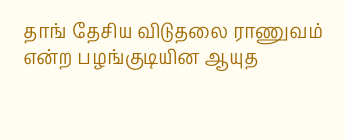தாங் தேசிய விடுதலை ராணுவம் என்ற பழங்குடியின ஆயுத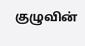குழுவின்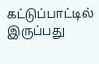கட்டுப்பாட்டில் இருப்பது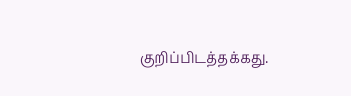குறிப்பிடத்தக்கது.